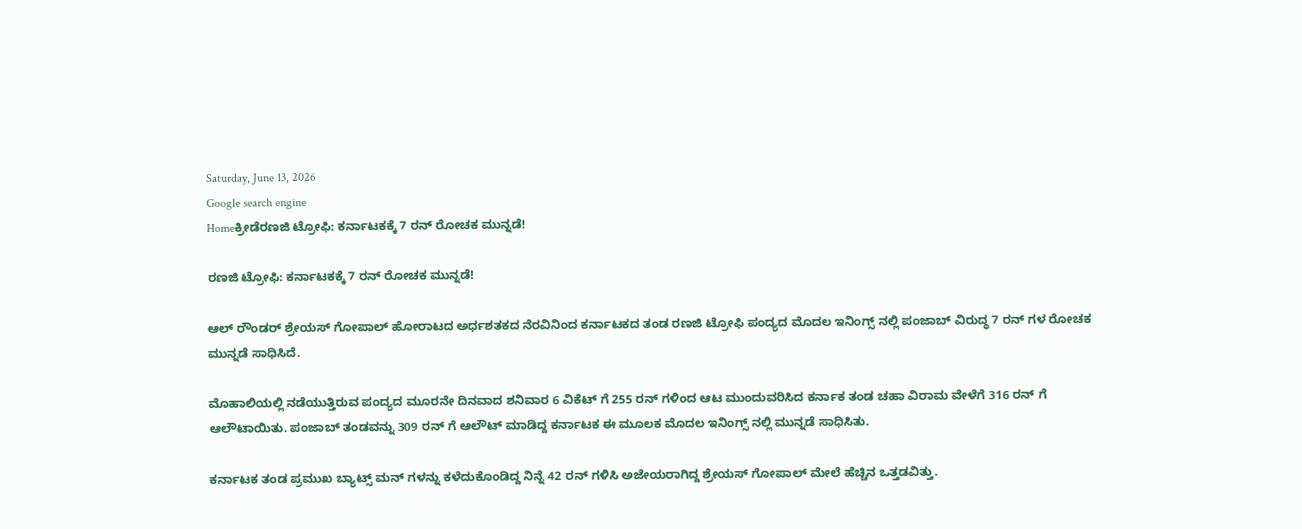Saturday, June 13, 2026
Google search engine
Homeಕ್ರೀಡೆರಣಜಿ ಟ್ರೋಫಿ: ಕರ್ನಾಟಕಕ್ಕೆ 7 ರನ್ ರೋಚಕ ಮುನ್ನಡೆ!

ರಣಜಿ ಟ್ರೋಫಿ: ಕರ್ನಾಟಕಕ್ಕೆ 7 ರನ್ ರೋಚಕ ಮುನ್ನಡೆ!

ಆಲ್ ರೌಂಡರ್ ಶ್ರೇಯಸ್ ಗೋಪಾಲ್ ಹೋರಾಟದ ಅರ್ಧಶತಕದ ನೆರವಿನಿಂದ ಕರ್ನಾಟಕದ ತಂಡ ರಣಜಿ ಟ್ರೋಫಿ ಪಂದ್ಯದ ಮೊದಲ ಇನಿಂಗ್ಸ್ ನಲ್ಲಿ ಪಂಜಾಬ್ ವಿರುದ್ಧ 7 ರನ್ ಗಳ ರೋಚಕ ಮುನ್ನಡೆ ಸಾಧಿಸಿದೆ.

ಮೊಹಾಲಿಯಲ್ಲಿ ನಡೆಯುತ್ತಿರುವ ಪಂದ್ಯದ ಮೂರನೇ ದಿನವಾದ ಶನಿವಾರ 6 ವಿಕೆಟ್ ಗೆ 255 ರನ್ ಗಳಿಂದ ಆಟ ಮುಂದುವರಿಸಿದ ಕರ್ನಾಕ ತಂಡ ಚಹಾ ವಿರಾಮ ವೇಳೆಗೆ 316 ರನ್ ಗೆ ಆಲೌಟಾಯಿತು. ಪಂಜಾಬ್ ತಂಡವನ್ನು 309 ರನ್ ಗೆ ಆಲೌಟ್ ಮಾಡಿದ್ದ ಕರ್ನಾಟಕ ಈ ಮೂಲಕ ಮೊದಲ ಇನಿಂಗ್ಸ್ ನಲ್ಲಿ ಮುನ್ನಡೆ ಸಾಧಿಸಿತು.

ಕರ್ನಾಟಕ ತಂಡ ಪ್ರಮುಖ ಬ್ಯಾಟ್ಸ್ ಮನ್ ಗಳನ್ನು ಕಳೆದುಕೊಂಡಿದ್ದ ನಿನ್ನೆ 42 ರನ್ ಗಳಿಸಿ ಅಜೇಯರಾಗಿದ್ದ ಶ್ರೇಯಸ್ ಗೋಪಾಲ್ ಮೇಲೆ ಹೆಚ್ಚಿನ ಒತ್ತಡವಿತ್ತು.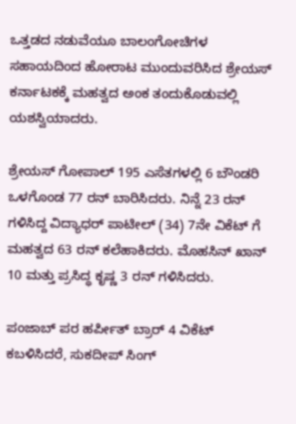ಒತ್ತಡದ ನಡುವೆಯೂ ಬಾಲಂಗೋಚಿಗಳ ಸಹಾಯದಿಂದ ಹೋರಾಟ ಮುಂದುವರಿಸಿದ ಶ್ರೇಯಸ್ ಕರ್ನಾಟಕಕ್ಕೆ ಮಹತ್ವದ ಅಂಕ ತಂದುಕೊಡುವಲ್ಲಿ ಯಶಸ್ವಿಯಾದರು.

ಶ್ರೇಯಸ್ ಗೋಪಾಲ್ 195 ಎಸೆತಗಳಲ್ಲಿ 6 ಬೌಂಡರಿ ಒಳಗೊಂಡ 77 ರನ್ ಬಾರಿಸಿದರು. ನಿನ್ನೆ 23 ರನ್ ಗಳಿಸಿದ್ದ ವಿದ್ಯಾಧರ್ ಪಾಟೀಲ್ (34) 7ನೇ ವಿಕೆಟ್ ಗೆ ಮಹತ್ವದ 63 ರನ್ ಕಲೆಹಾಕಿದರು. ಮೊಹಸಿನ್ ಖಾನ್ 10 ಮತ್ತು ಪ್ರಸಿದ್ಧ ಕೃಷ್ಣ 3 ರನ್ ಗಳಿಸಿದರು.

ಪಂಜಾಬ್ ಪರ ಹರ್ಪೀತ್ ಬ್ರಾರ್ 4 ವಿಕೆಟ್ ಕಬಳಿಸಿದರೆ, ಸುಕದೀಪ್ ಸಿಂಗ್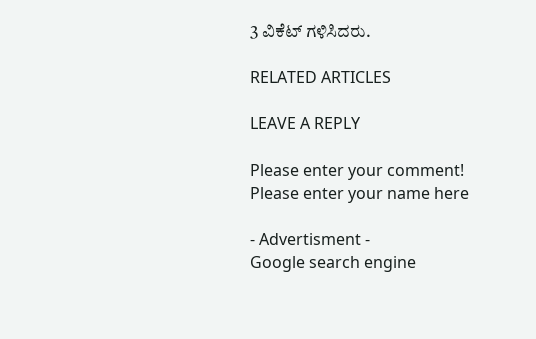3 ವಿಕೆಟ್ ಗಳಿಸಿದರು.

RELATED ARTICLES

LEAVE A REPLY

Please enter your comment!
Please enter your name here

- Advertisment -
Google search engine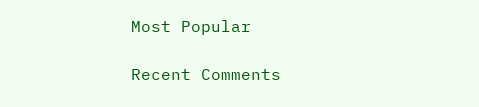Most Popular

Recent Comments